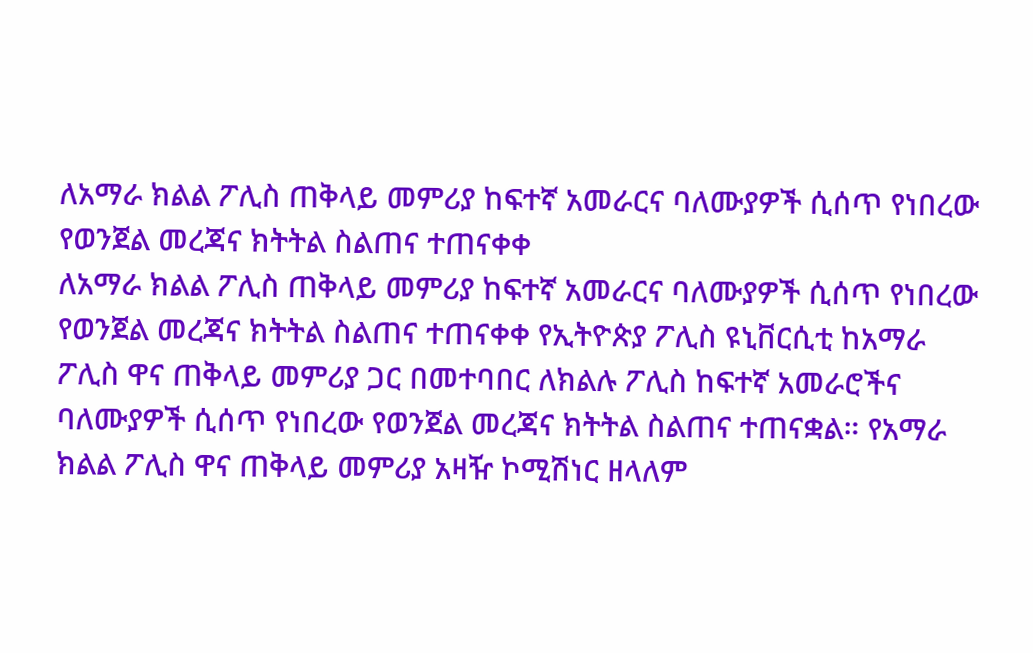ለአማራ ክልል ፖሊስ ጠቅላይ መምሪያ ከፍተኛ አመራርና ባለሙያዎች ሲሰጥ የነበረው የወንጀል መረጃና ክትትል ስልጠና ተጠናቀቀ
ለአማራ ክልል ፖሊስ ጠቅላይ መምሪያ ከፍተኛ አመራርና ባለሙያዎች ሲሰጥ የነበረው የወንጀል መረጃና ክትትል ስልጠና ተጠናቀቀ የኢትዮጵያ ፖሊስ ዩኒቨርሲቲ ከአማራ ፖሊስ ዋና ጠቅላይ መምሪያ ጋር በመተባበር ለክልሉ ፖሊስ ከፍተኛ አመራሮችና ባለሙያዎች ሲሰጥ የነበረው የወንጀል መረጃና ክትትል ስልጠና ተጠናቋል። የአማራ ክልል ፖሊስ ዋና ጠቅላይ መምሪያ አዛዥ ኮሚሽነር ዘላለም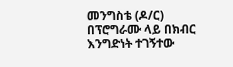መንግስቴ (ዶ/ር) በፕሮግራሙ ላይ በክብር እንግድነት ተገኝተው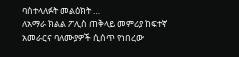ባስተላለፉት መልዕክት …
ለአማራ ክልል ፖሊስ ጠቅላይ መምሪያ ከፍተኛ አመራርና ባለሙያዎች ሲሰጥ የነበረው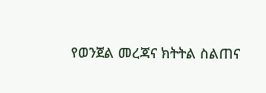የወንጀል መረጃና ክትትል ስልጠና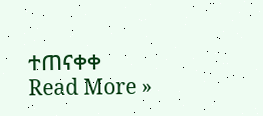ተጠናቀቀ Read More »